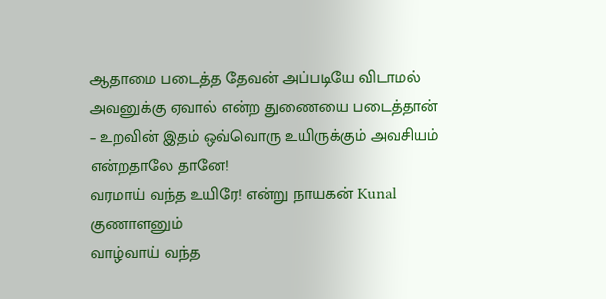ஆதாமை படைத்த தேவன் அப்படியே விடாமல் அவனுக்கு ஏவால் என்ற துணையை படைத்தான் – உறவின் இதம் ஒவ்வொரு உயிருக்கும் அவசியம் என்றதாலே தானே!
வரமாய் வந்த உயிரே! என்று நாயகன் Kunal குணாளனும்
வாழ்வாய் வந்த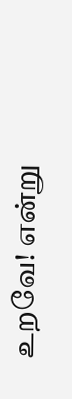உறவே! என்று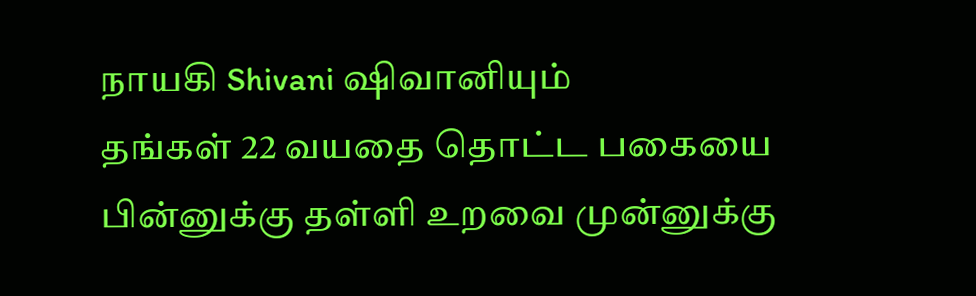நாயகி Shivani ஷிவானியும்
தங்கள் 22 வயதை தொட்ட பகையை பின்னுக்கு தள்ளி உறவை முன்னுக்கு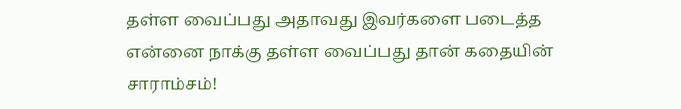தள்ள வைப்பது அதாவது இவர்களை படைத்த என்னை நாக்கு தள்ள வைப்பது தான் கதையின் சாராம்சம்!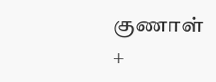குணாள் +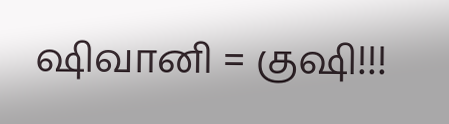ஷிவானி = குஷி!!!